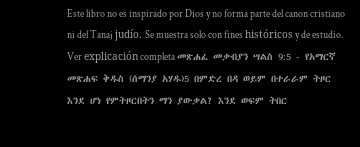Este libro no es inspirado por Dios y no forma parte del canon cristiano ni del Tanaj judío. Se muestra solo con fines históricos y de estudio. Ver explicación completa መጽሐፈ መቃብያን ሣልስ 9:5 - የአማርኛ መጽሐፍ ቅዱስ (ሰማንያ አሃዱ)5 በምድረ በዳ ወይም በተራራም ትዞር እንደ ሆነ የምትዞርበትን ማን ያውቃል? እንደ ወፍም ትበር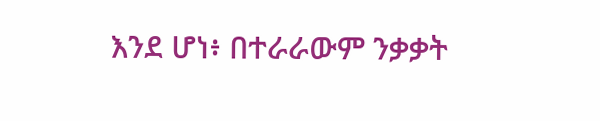እንደ ሆነ፥ በተራራውም ንቃቃት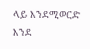ላይ እንደሚወርድ እንደ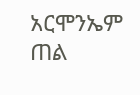አርሞንኤም ጠል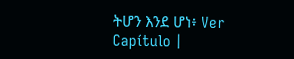ትሆን እንደ ሆነ፥ Ver Capítulo |